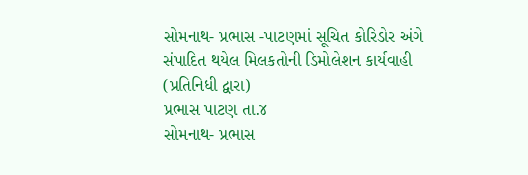સોમનાથ- પ્રભાસ -પાટણમાં સૂચિત કોરિડોર અંગે સંપાદિત થયેલ મિલકતોની ડિમોલેશન કાર્યવાહી
(પ્રતિનિધી દ્વારા)
પ્રભાસ પાટણ તા.૪
સોમનાથ- પ્રભાસ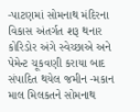-પાટણમાં સોમનાથ મંદિરના વિકાસ અંતર્ગત શરૂ થનાર કોરિડોર અંગે સ્વેચ્છાએ અને પેમેન્ટ ચૂકવણી કરાયા બાદ સંપાદિત થયેલ જમીન -મકાન માલ મિલકતને સોમનાથ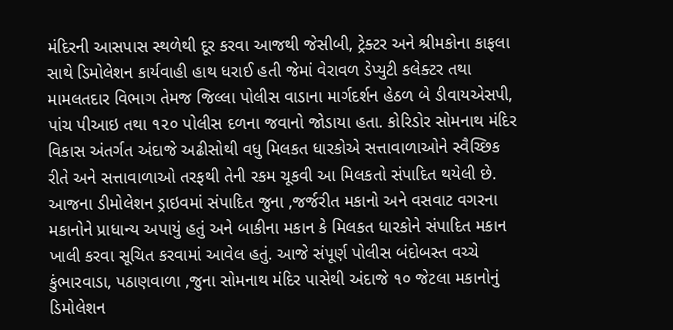મંદિરની આસપાસ સ્થળેથી દૂર કરવા આજથી જેસીબી, ટ્રેક્ટર અને શ્રીમકોના કાફલા સાથે ડિમોલેશન કાર્યવાહી હાથ ધરાઈ હતી જેમાં વેરાવળ ડેપ્યુટી કલેક્ટર તથા મામલતદાર વિભાગ તેમજ જિલ્લા પોલીસ વાડાના માર્ગદર્શન હેઠળ બે ડીવાયએસપી, પાંચ પીઆઇ તથા ૧૨૦ પોલીસ દળના જવાનો જોડાયા હતા. કોરિડોર સોમનાથ મંદિર વિકાસ અંતર્ગત અંદાજે અઢીસોથી વધુ મિલકત ધારકોએ સત્તાવાળાઓને સ્વૈચ્છિક રીતે અને સત્તાવાળાઓ તરફથી તેની રકમ ચૂકવી આ મિલકતો સંપાદિત થયેલી છે.
આજના ડીમોલેશન ડ્રાઇવમાં સંપાદિત જુના ,જર્જરીત મકાનો અને વસવાટ વગરના મકાનોને પ્રાધાન્ય અપાયું હતું અને બાકીના મકાન કે મિલકત ધારકોને સંપાદિત મકાન ખાલી કરવા સૂચિત કરવામાં આવેલ હતું. આજે સંપૂર્ણ પોલીસ બંદોબસ્ત વચ્ચે કુંભારવાડા, પઠાણવાળા ,જુના સોમનાથ મંદિર પાસેથી અંદાજે ૧૦ જેટલા મકાનોનું ડિમોલેશન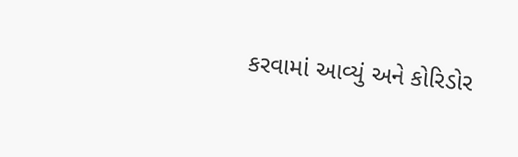કરવામાં આવ્યું અને કોરિડોર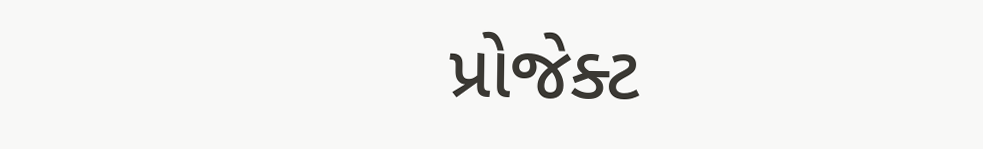પ્રોજેક્ટ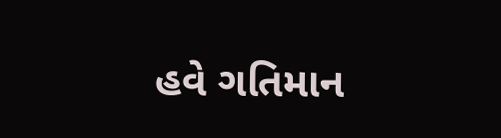હવે ગતિમાન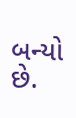બન્યો છે.